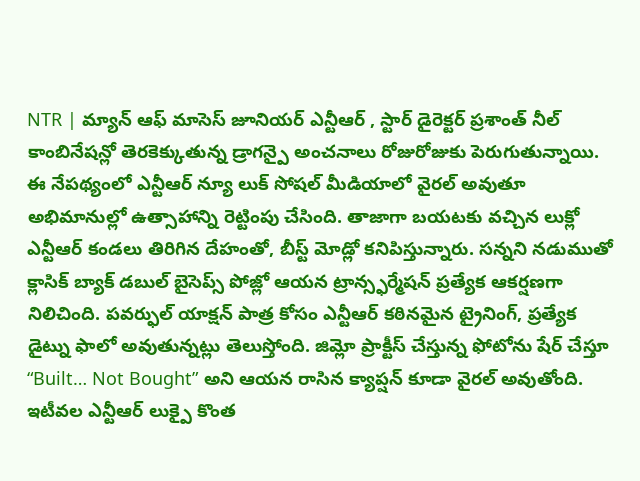NTR | మ్యాన్ ఆఫ్ మాసెస్ జూనియర్ ఎన్టీఆర్ , స్టార్ డైరెక్టర్ ప్రశాంత్ నీల్ కాంబినేషన్లో తెరకెక్కుతున్న డ్రాగన్పై అంచనాలు రోజురోజుకు పెరుగుతున్నాయి. ఈ నేపథ్యంలో ఎన్టీఆర్ న్యూ లుక్ సోషల్ మీడియాలో వైరల్ అవుతూ అభిమానుల్లో ఉత్సాహాన్ని రెట్టింపు చేసింది. తాజాగా బయటకు వచ్చిన లుక్లో ఎన్టీఆర్ కండలు తిరిగిన దేహంతో, బీస్ట్ మోడ్లో కనిపిస్తున్నారు. సన్నని నడుముతో క్లాసిక్ బ్యాక్ డబుల్ బైసెప్స్ పోజ్లో ఆయన ట్రాన్స్ఫర్మేషన్ ప్రత్యేక ఆకర్షణగా నిలిచింది. పవర్ఫుల్ యాక్షన్ పాత్ర కోసం ఎన్టీఆర్ కఠినమైన ట్రైనింగ్, ప్రత్యేక డైట్ను ఫాలో అవుతున్నట్లు తెలుస్తోంది. జిమ్లో ప్రాక్టీస్ చేస్తున్న ఫోటోను షేర్ చేస్తూ “Built… Not Bought” అని ఆయన రాసిన క్యాప్షన్ కూడా వైరల్ అవుతోంది.
ఇటీవల ఎన్టీఆర్ లుక్పై కొంత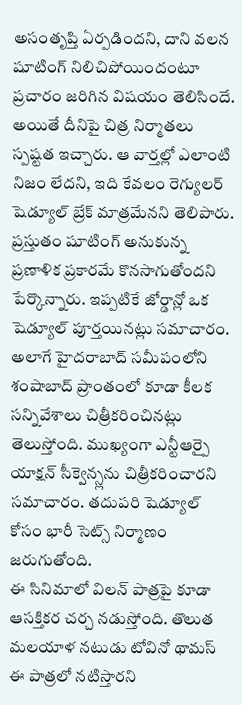అసంతృప్తి ఏర్పడిందని, దాని వలన షూటింగ్ నిలిచిపోయిందంటూ ప్రచారం జరిగిన విషయం తెలిసిందే. అయితే దీనిపై చిత్ర నిర్మాతలు స్పష్టత ఇచ్చారు. ఆ వార్తల్లో ఎలాంటి నిజం లేదని, ఇది కేవలం రెగ్యులర్ షెడ్యూల్ బ్రేక్ మాత్రమేనని తెలిపారు. ప్రస్తుతం షూటింగ్ అనుకున్న ప్రణాళిక ప్రకారమే కొనసాగుతోందని పేర్కొన్నారు. ఇప్పటికే జోర్డాన్లో ఒక షెడ్యూల్ పూర్తయినట్లు సమాచారం. అలాగే హైదరాబాద్ సమీపంలోని శంషాబాద్ ప్రాంతంలో కూడా కీలక సన్నివేశాలు చిత్రీకరించినట్లు తెలుస్తోంది. ముఖ్యంగా ఎన్టీఆర్పై యాక్షన్ సీక్వెన్స్లను చిత్రీకరించారని సమాచారం. తదుపరి షెడ్యూల్ కోసం భారీ సెట్స్ నిర్మాణం జరుగుతోంది.
ఈ సినిమాలో విలన్ పాత్రపై కూడా ఆసక్తికర చర్చ నడుస్తోంది. తొలుత మలయాళ నటుడు టోవినో థామస్ ఈ పాత్రలో నటిస్తారని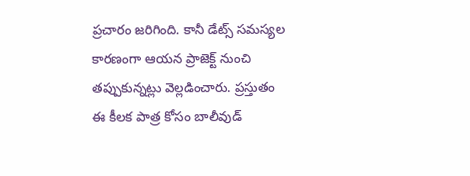ప్రచారం జరిగింది. కానీ డేట్స్ సమస్యల కారణంగా ఆయన ప్రాజెక్ట్ నుంచి తప్పుకున్నట్లు వెల్లడించారు. ప్రస్తుతం ఈ కీలక పాత్ర కోసం బాలీవుడ్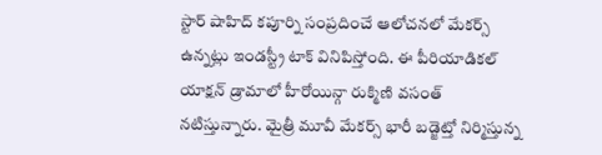స్టార్ షాహిద్ కపూర్ని సంప్రదించే ఆలోచనలో మేకర్స్ ఉన్నట్లు ఇండస్ట్రీ టాక్ వినిపిస్తోంది. ఈ పీరియాడికల్ యాక్షన్ డ్రామాలో హీరోయిన్గా రుక్మిణి వసంత్ నటిస్తున్నారు. మైత్రీ మూవీ మేకర్స్ భారీ బడ్జెట్తో నిర్మిస్తున్న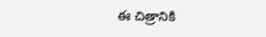ఈ చిత్రానికి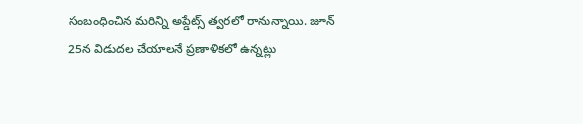సంబంధించిన మరిన్ని అప్డేట్స్ త్వరలో రానున్నాయి. జూన్ 25న విడుదల చేయాలనే ప్రణాళికలో ఉన్నట్లు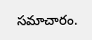సమాచారం.